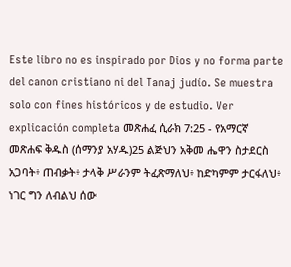Este libro no es inspirado por Dios y no forma parte del canon cristiano ni del Tanaj judío. Se muestra solo con fines históricos y de estudio. Ver explicación completa መጽሐፈ ሲራክ 7:25 - የአማርኛ መጽሐፍ ቅዱስ (ሰማንያ አሃዱ)25 ልጅህን አቅመ ሔዋን ስታደርስ አጋባት፥ ጠብቃት፥ ታላቅ ሥራንም ትፈጽማለህ፥ ከድካምም ታርፋለህ፥ ነገር ግን ለብልህ ሰው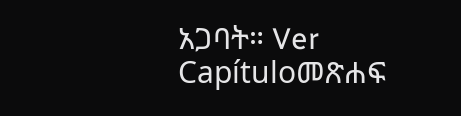አጋባት። Ver Capítuloመጽሐፍ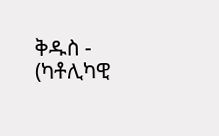ቅዱስ - (ካቶሊካዊ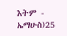እትም - ኤማሁስ)25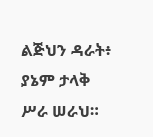ልጅህን ዳራት፥ ያኔም ታላቅ ሥራ ሠራህ።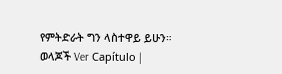የምትድራት ግን ላስተዋይ ይሁን። ወላጆች Ver Capítulo |